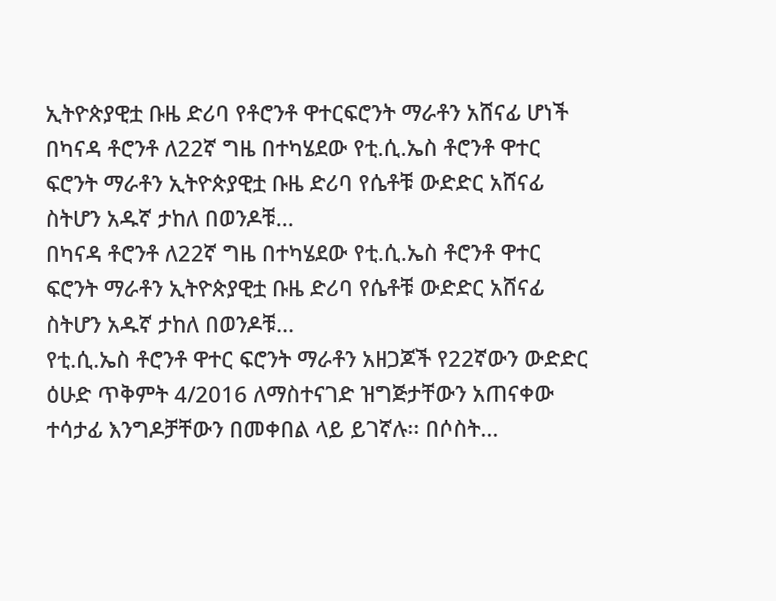ኢትዮጵያዊቷ ቡዜ ድሪባ የቶሮንቶ ዋተርፍሮንት ማራቶን አሸናፊ ሆነች
በካናዳ ቶሮንቶ ለ22ኛ ግዜ በተካሄደው የቲ.ሲ.ኤስ ቶሮንቶ ዋተር ፍሮንት ማራቶን ኢትዮጵያዊቷ ቡዜ ድሪባ የሴቶቹ ውድድር አሸናፊ ስትሆን አዱኛ ታከለ በወንዶቹ...
በካናዳ ቶሮንቶ ለ22ኛ ግዜ በተካሄደው የቲ.ሲ.ኤስ ቶሮንቶ ዋተር ፍሮንት ማራቶን ኢትዮጵያዊቷ ቡዜ ድሪባ የሴቶቹ ውድድር አሸናፊ ስትሆን አዱኛ ታከለ በወንዶቹ...
የቲ.ሲ.ኤስ ቶሮንቶ ዋተር ፍሮንት ማራቶን አዘጋጆች የ22ኛውን ውድድር ዕሁድ ጥቅምት 4/2016 ለማስተናገድ ዝግጅታቸውን አጠናቀው ተሳታፊ እንግዶቻቸውን በመቀበል ላይ ይገኛሉ፡፡ በሶስት...